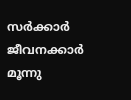സർക്കാർ ജീവനക്കാർ മൂന്നു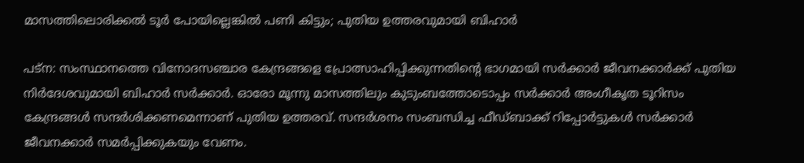മാസത്തിലൊരിക്കൽ ടൂർ പോയില്ലെങ്കിൽ പണി കിട്ടും; പുതിയ ഉത്തരവുമായി ബിഹാർ

പട്ന: സംസ്ഥാനത്തെ വിനോദസഞ്ചാര കേന്ദ്രങ്ങളെ പ്രോത്സാഹിപ്പിക്കുന്നതിന്റെ ഭാഗമായി സർക്കാർ ജീവനക്കാർക്ക് പുതിയ നിർദേശവുമായി ബിഹാർ സർക്കാർ. ഓരോ മൂന്നു മാസത്തിലും കുടുംബത്തോടൊപ്പം സർക്കാർ അംഗീകൃത ടൂറിസം കേന്ദ്രങ്ങൾ സന്ദർശിക്കണമെന്നാണ് പുതിയ ഉത്തരവ്. സന്ദർശനം സംബന്ധിച്ച ഫീഡ്‌ബാക്ക് റിപ്പോർട്ടുകൾ സർക്കാർ ജീവനക്കാർ സമർപ്പിക്കുകയും വേണം.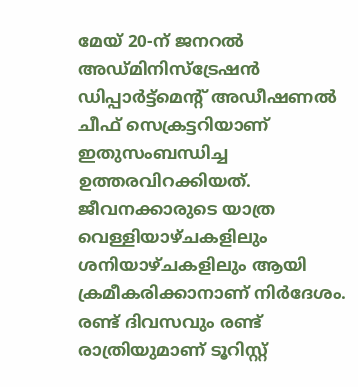മേയ് 20-ന് ജനറൽ അഡ്മിനിസ്ട്രേഷൻ ഡിപ്പാർട്ട്‌മെന്റ് അഡീഷണൽ ചീഫ് സെക്രട്ടറിയാണ് ഇതുസംബന്ധിച്ച ഉത്തരവിറക്കിയത്. ജീവനക്കാരുടെ യാത്ര വെള്ളിയാഴ്ചകളിലും ശനിയാഴ്ചകളിലും ആയി ക്രമീകരിക്കാനാണ് നിർദേശം. രണ്ട് ദിവസവും രണ്ട് രാത്രിയുമാണ് ടൂറിസ്റ്റ്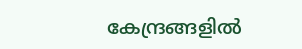കേന്ദ്രങ്ങളിൽ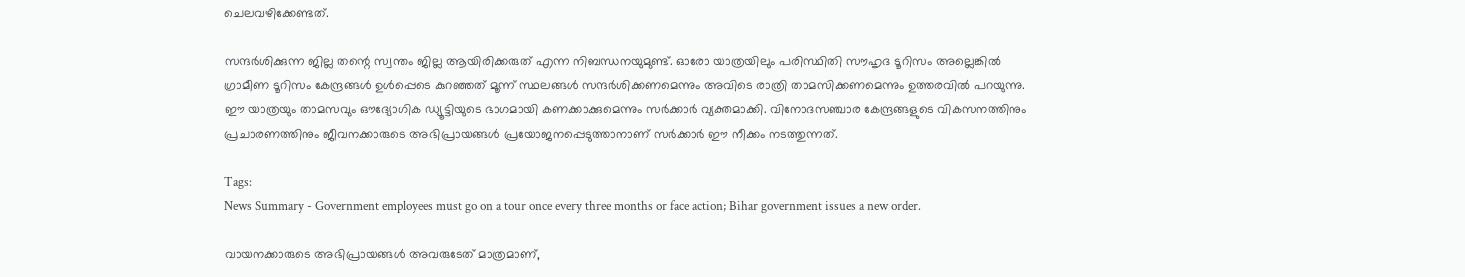ചെലവഴിക്കേണ്ടത്.

സന്ദർശിക്കുന്ന ജില്ല തന്റെ സ്വന്തം ജില്ല ആയിരിക്കരുത് എന്ന നിബന്ധനയുമുണ്ട്. ഓരോ യാത്രയിലും പരിസ്ഥിതി സൗഹൃദ ടൂറിസം അല്ലെങ്കിൽ ഗ്രാമീണ ടൂറിസം കേന്ദ്രങ്ങൾ ഉൾപ്പെടെ കുറഞ്ഞത് മൂന്ന് സ്ഥലങ്ങൾ സന്ദർശിക്കണമെന്നും അവിടെ രാത്രി താമസിക്കണമെന്നും ഉത്തരവിൽ പറയുന്നു. ഈ യാത്രയും താമസവും ഔദ്യോഗിക ഡ്യൂട്ടിയുടെ ഭാഗമായി കണക്കാക്കുമെന്നും സർക്കാർ വ്യക്തമാക്കി. വിനോദസഞ്ചാര കേന്ദ്രങ്ങളുടെ വികസനത്തിനും പ്രചാരണത്തിനും ജീവനക്കാരുടെ അഭിപ്രായങ്ങൾ പ്രയോജനപ്പെടുത്താനാണ് സർക്കാർ ഈ നീക്കം നടത്തുന്നത്.

Tags:
News Summary - Government employees must go on a tour once every three months or face action; Bihar government issues a new order.

വായനക്കാരുടെ അഭിപ്രായങ്ങള്‍ അവരുടേത് മാത്രമാണ്,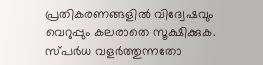പ്രതികരണങ്ങളിൽ വിദ്വേഷവും വെറുപ്പും കലരാതെ സൂക്ഷിക്കുക. സ്പർധ വളർത്തുന്നതോ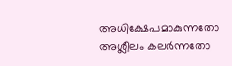അധിക്ഷേപമാകുന്നതോ അശ്ലീലം കലർന്നതോ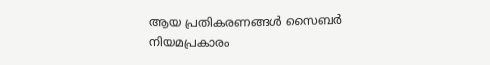ആയ പ്രതികരണങ്ങൾ സൈബർ നിയമപ്രകാരം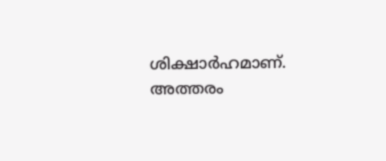ശിക്ഷാർഹമാണ്. അത്തരം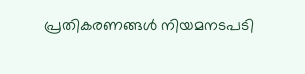പ്രതികരണങ്ങൾ നിയമനടപടി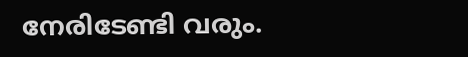നേരിടേണ്ടി വരും.